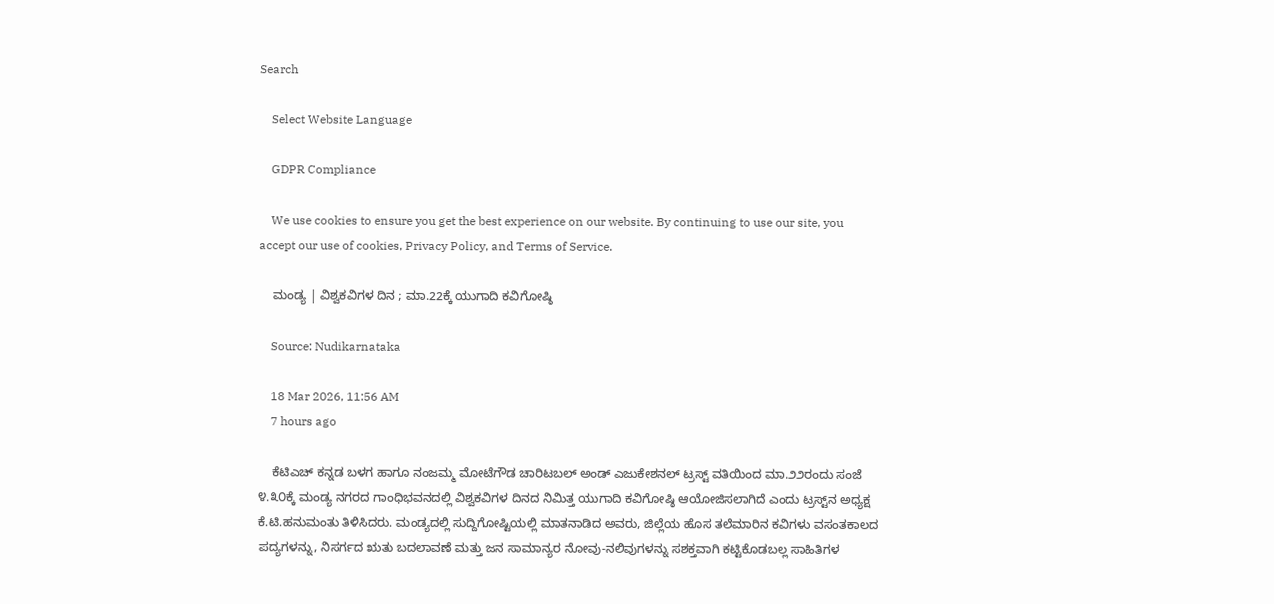Search

    Select Website Language

    GDPR Compliance

    We use cookies to ensure you get the best experience on our website. By continuing to use our site, you accept our use of cookies, Privacy Policy, and Terms of Service.

    ಮಂಡ್ಯ | ವಿಶ್ವಕವಿಗಳ ದಿನ ; ಮಾ.22ಕ್ಕೆ ಯುಗಾದಿ ಕವಿಗೋಷ್ಠಿ

    Source: Nudikarnataka

    18 Mar 2026, 11:56 AM
    7 hours ago

    ಕೆಟಿಎಚ್ ಕನ್ನಡ ಬಳಗ ಹಾಗೂ ನಂಜಮ್ಮ ಮೋಟೆಗೌಡ ಚಾರಿಟಬಲ್ ಅಂಡ್ ಎಜುಕೇಶನಲ್ ಟ್ರಸ್ಟ್ ವತಿಯಿಂದ ಮಾ.೨೨ರಂದು ಸಂಜೆ ೪.೩೦ಕ್ಕೆ ಮಂಡ್ಯ ನಗರದ ಗಾಂಧಿಭವನದಲ್ಲಿ ವಿಶ್ವಕವಿಗಳ ದಿನದ ನಿಮಿತ್ತ ಯುಗಾದಿ ಕವಿಗೋಷ್ಠಿ ಆಯೋಜಿಸಲಾಗಿದೆ ಎಂದು ಟ್ರಸ್ಟ್‌ನ ಅಧ್ಯಕ್ಷ ಕೆ.ಟಿ.ಹನುಮಂತು ತಿಳಿಸಿದರು. ಮಂಡ್ಯದಲ್ಲಿ ಸುದ್ದಿಗೋಷ್ಟಿಯಲ್ಲಿ ಮಾತನಾಡಿದ ಅವರು, ಜಿಲ್ಲೆಯ ಹೊಸ ತಲೆಮಾರಿನ ಕವಿಗಳು ವಸಂತಕಾಲದ ಪದ್ಯಗಳನ್ನು, ನಿಸರ್ಗದ ಋತು ಬದಲಾವಣೆ ಮತ್ತು ಜನ ಸಾಮಾನ್ಯರ ನೋವು-ನಲಿವುಗಳನ್ನು ಸಶಕ್ತವಾಗಿ ಕಟ್ಟಿಕೊಡಬಲ್ಲ ಸಾಹಿತಿಗಳ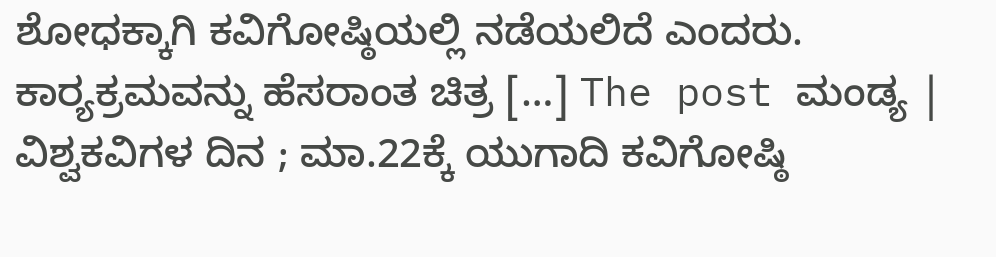ಶೋಧಕ್ಕಾಗಿ ಕವಿಗೋಷ್ಠಿಯಲ್ಲಿ ನಡೆಯಲಿದೆ ಎಂದರು. ಕಾರ್‍ಯಕ್ರಮವನ್ನು ಹೆಸರಾಂತ ಚಿತ್ರ […] The post ಮಂಡ್ಯ | ವಿಶ್ವಕವಿಗಳ ದಿನ ; ಮಾ.22ಕ್ಕೆ ಯುಗಾದಿ ಕವಿಗೋಷ್ಠಿ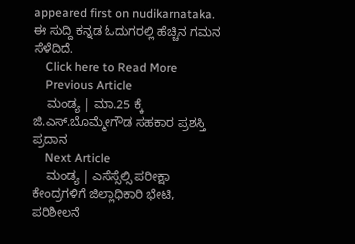appeared first on nudikarnataka. ಈ ಸುದ್ದಿ ಕನ್ನಡ ಓದುಗರಲ್ಲಿ ಹೆಚ್ಚಿನ ಗಮನ ಸೆಳೆದಿದೆ.
    Click here to Read More
    Previous Article
    ಮಂಡ್ಯ | ಮಾ.25 ಕ್ಕೆ ಜಿ.ಎಸ್.ಬೊಮ್ಮೇಗೌಡ ಸಹಕಾರ ಪ್ರಶಸ್ತಿ ಪ್ರದಾನ
    Next Article
    ಮಂಡ್ಯ | ಎಸೆಸ್ಸೆಲ್ಸಿ ಪರೀಕ್ಷಾ ಕೇಂದ್ರಗಳಿಗೆ ಜಿಲ್ಲಾಧಿಕಾರಿ ಭೇಟಿ, ಪರಿಶೀಲನೆ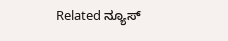Related ನ್ಯೂಸ್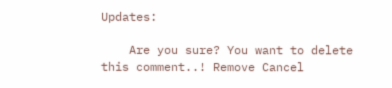Updates:

    Are you sure? You want to delete this comment..! Remove Cancel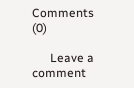Comments (0)

      Leave a comment